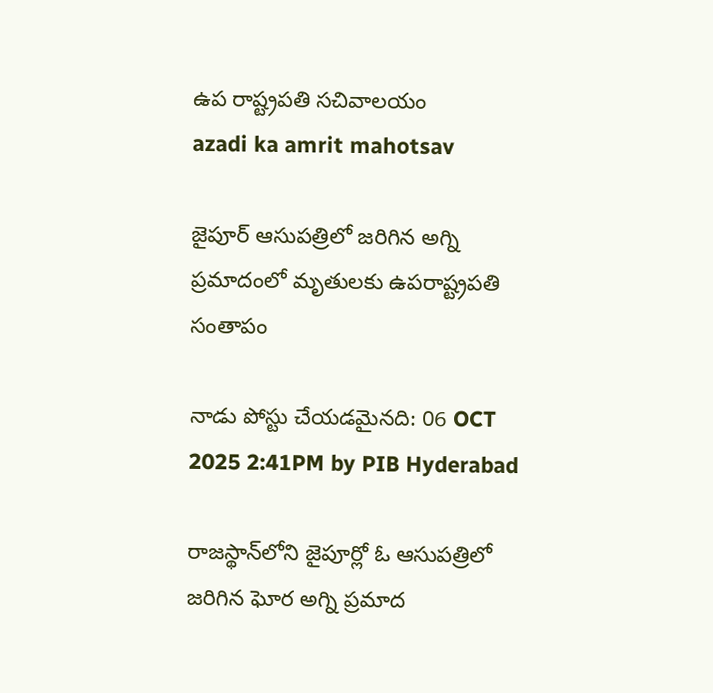ఉప రాష్ట్రప‌తి స‌చివాల‌యం
azadi ka amrit mahotsav

జైపూర్ ఆసుపత్రిలో జరిగిన అగ్ని ప్రమాదంలో మృతులకు ఉపరాష్ట్రపతి సంతాపం

నాడు పోస్టు చేయడమైనది: 06 OCT 2025 2:41PM by PIB Hyderabad

రాజస్థాన్‌లోని జైపూర్లో ఓ ఆసుపత్రిలో జరిగిన ఘోర అగ్ని ప్రమాద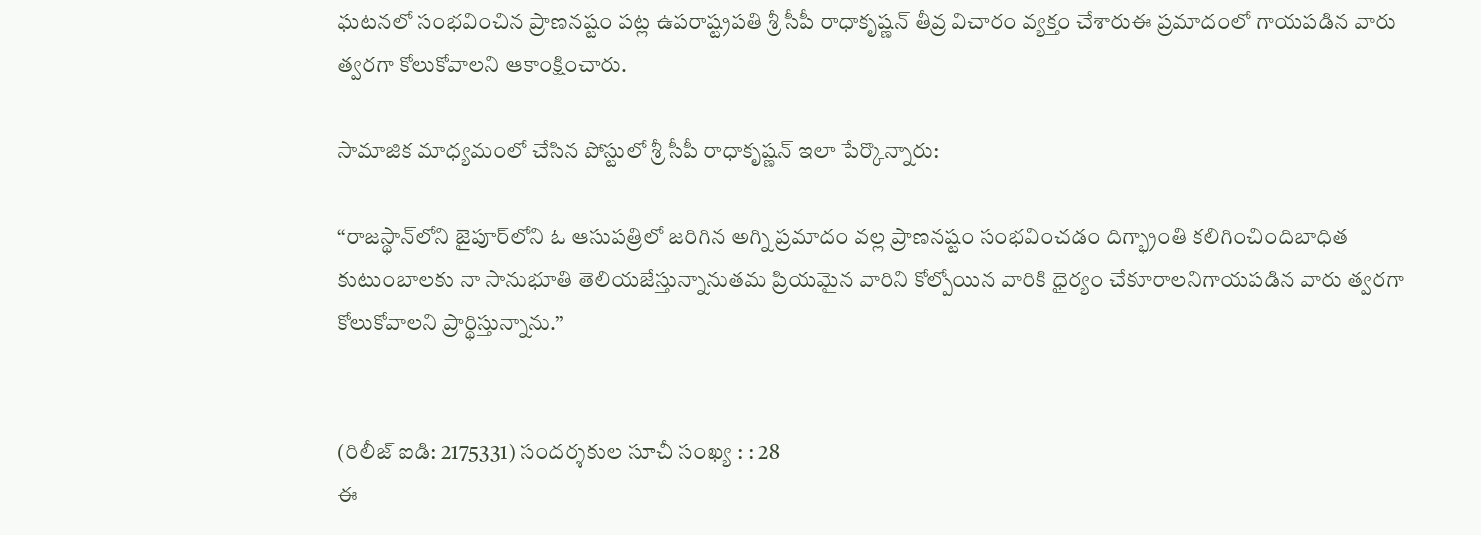ఘటనలో సంభవించిన ప్రాణనష్టం పట్ల ఉపరాష్ట్రపతి శ్రీ సీపీ రాధాకృష్ణన్ తీవ్ర విచారం వ్యక్తం చేశారుఈ ప్రమాదంలో గాయపడిన వారు త్వరగా కోలుకోవాలని ఆకాంక్షించారు.

సామాజిక మాధ్యమంలో చేసిన పోస్టులో శ్రీ సీపీ రాధాకృష్ణన్ ఇలా పేర్కొన్నారు:

‘‘రాజస్థాన్‌లోని జైపూర్‌లోని ఓ ఆసుపత్రిలో జరిగిన అగ్ని ప్రమాదం వల్ల ప్రాణనష్టం సంభవించడం దిగ్భ్రాంతి కలిగించిందిబాధిత కుటుంబాలకు నా సానుభూతి తెలియజేస్తున్నానుతమ ప్రియమైన వారిని కోల్పోయిన వారికి ధైర్యం చేకూరాలనిగాయపడిన వారు త్వరగా కోలుకోవాలని ప్రార్థిస్తున్నాను.’’


(రిలీజ్ ఐడి: 2175331) సందర్శకుల సూచీ సంఖ్య : : 28
ఈ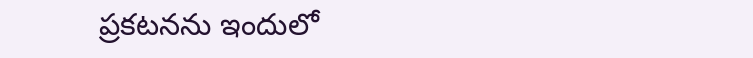ప్రకటనను ఇందులో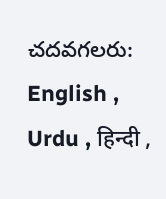చదవగలరు: English , Urdu , हिन्दी ,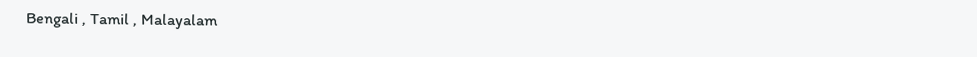Bengali , Tamil , Malayalam